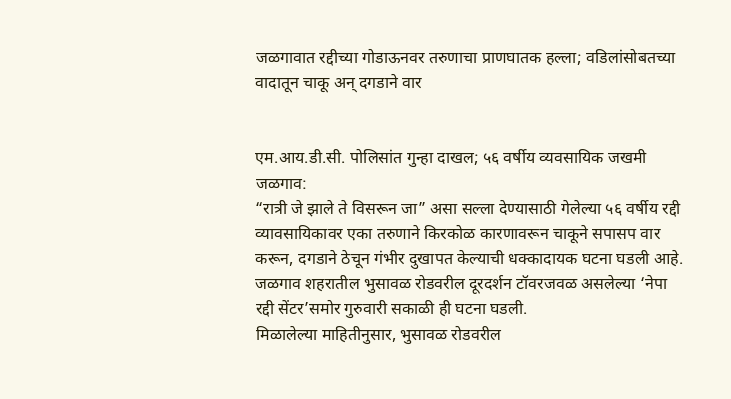जळगावात रद्दीच्या गोडाऊनवर तरुणाचा प्राणघातक हल्ला; वडिलांसोबतच्या वादातून चाकू अन् दगडाने वार


एम.आय.डी.सी. पोलिसांत गुन्हा दाखल; ५६ वर्षीय व्यवसायिक जखमी
जळगाव:
“रात्री जे झाले ते विसरून जा” असा सल्ला देण्यासाठी गेलेल्या ५६ वर्षीय रद्दी व्यावसायिकावर एका तरुणाने किरकोळ कारणावरून चाकूने सपासप वार करून, दगडाने ठेचून गंभीर दुखापत केल्याची धक्कादायक घटना घडली आहे. जळगाव शहरातील भुसावळ रोडवरील दूरदर्शन टॉवरजवळ असलेल्या ‘नेपा रद्दी सेंटर’समोर गुरुवारी सकाळी ही घटना घडली.
मिळालेल्या माहितीनुसार, भुसावळ रोडवरील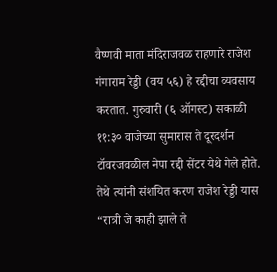वैष्णवी माता मंदिराजवळ राहणारे राजेश गंगाराम रेड्डी (वय ५६) हे रद्दीचा व्यवसाय करतात. गुरुवारी (६ ऑगस्ट) सकाळी ११:३० वाजेच्या सुमारास ते दूरदर्शन टॉवरजवळील नेपा रद्दी सेंटर येथे गेले होते. तेथे त्यांनी संशयित करण राजेश रेड्डी यास “रात्री जे काही झाले ते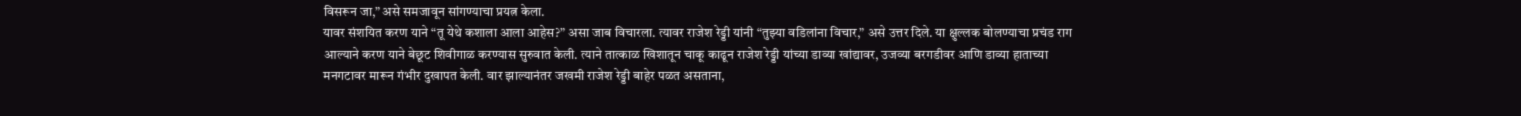विसरून जा,” असे समजावून सांगण्याचा प्रयत्न केला.
यावर संशयित करण याने “तू येथे कशाला आला आहेस?” असा जाब विचारला. त्यावर राजेश रेड्डी यांनी “तुझ्या वडिलांना विचार,” असे उत्तर दिले. या क्षुल्लक बोलण्याचा प्रचंड राग आल्याने करण याने बेछूट शिवीगाळ करण्यास सुरुवात केली. त्याने तात्काळ खिशातून चाकू काढून राजेश रेड्डी यांच्या डाव्या खांद्यावर, उजव्या बरगडीवर आणि डाव्या हाताच्या मनगटावर मारून गंभीर दुखापत केली. वार झाल्यानंतर जखमी राजेश रेड्डी बाहेर पळत असताना,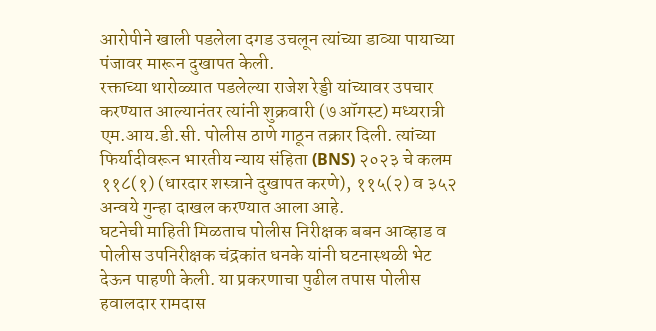आरोपीने खाली पडलेला दगड उचलून त्यांच्या डाव्या पायाच्या पंजावर मारून दुखापत केली.
रक्ताच्या थारोळ्यात पडलेल्या राजेश रेड्डी यांच्यावर उपचार करण्यात आल्यानंतर त्यांनी शुक्रवारी (७ ऑगस्ट) मध्यरात्री एम.आय.डी.सी. पोलीस ठाणे गाठून तक्रार दिली. त्यांच्या फिर्यादीवरून भारतीय न्याय संहिता (BNS) २०२३ चे कलम ११८(१) (धारदार शस्त्राने दुखापत करणे), ११५(२) व ३५२ अन्वये गुन्हा दाखल करण्यात आला आहे.
घटनेची माहिती मिळताच पोलीस निरीक्षक बबन आव्हाड व पोलीस उपनिरीक्षक चंद्रकांत धनके यांनी घटनास्थळी भेट देऊन पाहणी केली. या प्रकरणाचा पुढील तपास पोलीस हवालदार रामदास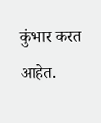कुंभार करत आहेत.